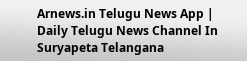Arnews.in Telugu News App | Daily Telugu News Channel In Suryapeta Telangana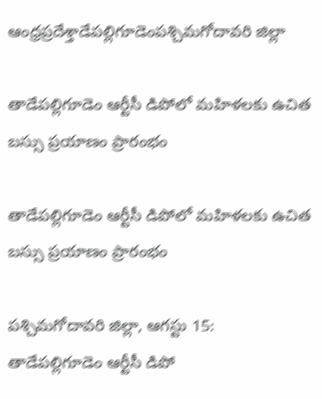ఆంధ్రప్రదేశ్తాడేపల్లిగూడెంపశ్చిమగోదావరి జిల్లా

తాడేపల్లిగూడెం ఆర్టీసీ డిపోలో మహిళలకు ఉచిత బస్సు ప్రయాణం ప్రారంభం

తాడేపల్లిగూడెం ఆర్టీసీ డిపోలో మహిళలకు ఉచిత బస్సు ప్రయాణం ప్రారంభం

పశ్చిమగోదావరి జిల్లా, ఆగస్టు 15:
తాడేపల్లిగూడెం ఆర్టీసీ డిపో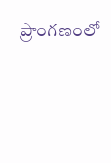ప్రాంగణంలో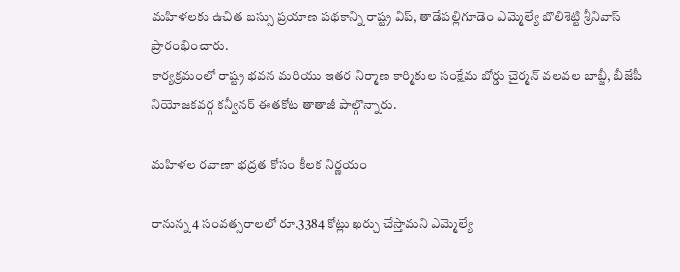మహిళలకు ఉచిత బస్సు ప్రయాణ పథకాన్ని రాష్ట్ర విప్, తాడేపల్లిగూడెం ఎమ్మెల్యే బొలిశెట్టి శ్రీనివాస్ ప్రారంభించారు.
కార్యక్రమంలో రాష్ట్ర భవన మరియు ఇతర నిర్మాణ కార్మికుల సంక్షేమ బోర్డు చైర్మన్ వలవల బాబ్జీ, బీజేపీ నియోజకవర్గ కన్వీనర్ ఈతకోట తాతాజీ పాల్గొన్నారు.

మహిళల రవాణా భద్రత కోసం కీలక నిర్ణయం

రానున్న 4 సంవత్సరాలలో రూ.3384 కోట్లు ఖర్చు చేస్తామని ఎమ్మెల్యే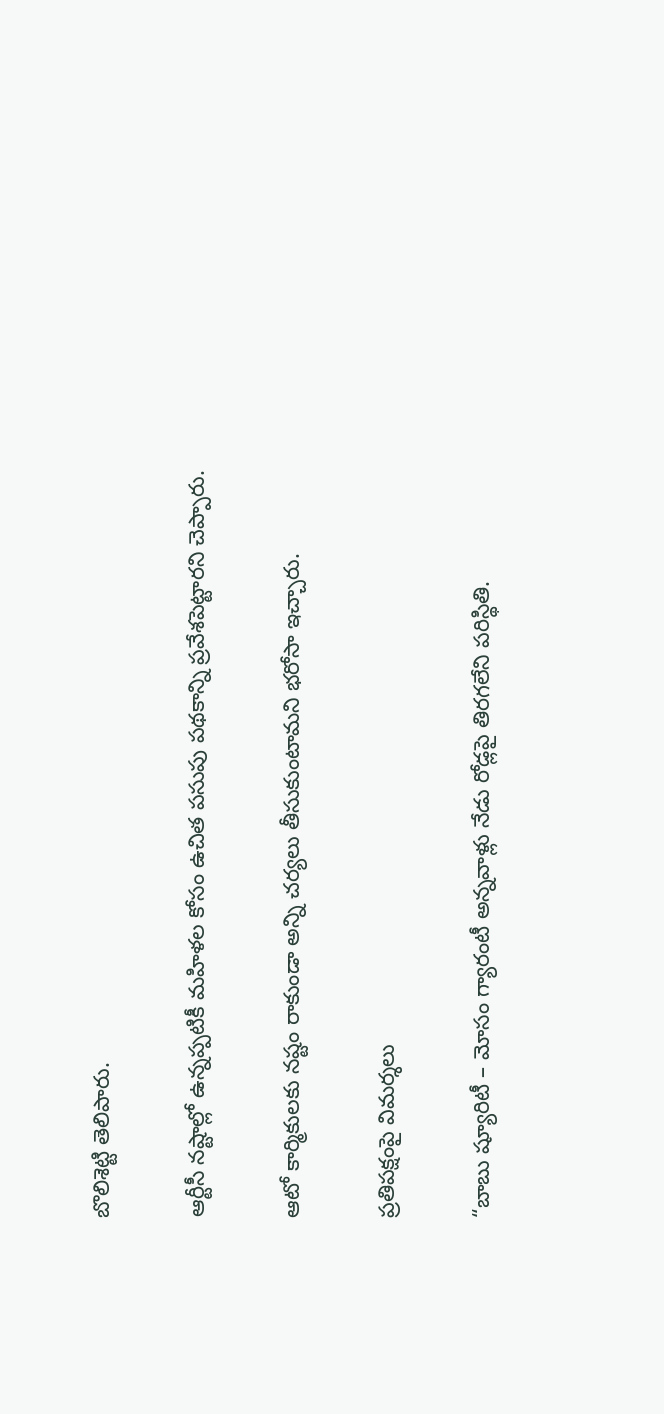బొలిశెట్టి తెలిపారు.

ఆర్టీసీ నష్టాల్లో ఉన్నప్పటికీ మహిళల కోసం ఉచిత పసుపు పథకాన్ని ప్రవేశపెట్టారని చెప్పారు.

ఆటో కార్మికులకు నష్టం రాకుండా అన్ని చర్యలు తీసుకుంటామని భరోసా ఇచ్చారు.

ప్రతిపక్షంపై విమర్శలు

“బాబు ష్యూరిటీ – మోసం గ్యారంటీ అన్నవాళ్లు నేడు రోడ్లపై తిరగలేని పరిస్థితి.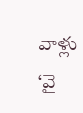వాళ్లు ‘వై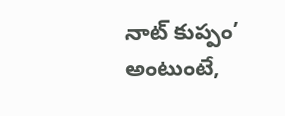నాట్ కుప్పం’ అంటుంటే,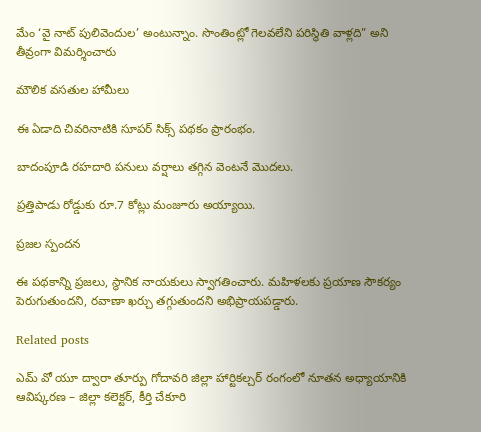మేం ‘వై నాట్ పులివెందుల’ అంటున్నాం. సొంతింట్లో గెలవలేని పరిస్థితి వాళ్లది” అని తీవ్రంగా విమర్శించారు

మౌలిక వసతుల హామీలు

ఈ ఏడాది చివరినాటికి సూపర్ సిక్స్ పథకం ప్రారంభం.

బాదంపూడి రహదారి పనులు వర్షాలు తగ్గిన వెంటనే మొదలు.

ప్రత్తిపాడు రోడ్డుకు రూ.7 కోట్లు మంజూరు అయ్యాయి.

ప్రజల స్పందన

ఈ పథకాన్ని ప్రజలు, స్థానిక నాయకులు స్వాగతించారు. మహిళలకు ప్రయాణ సౌకర్యం పెరుగుతుందని, రవాణా ఖర్చు తగ్గుతుందని అభిప్రాయపడ్డారు.

Related posts

ఎమ్ వో యూ ద్వారా తూర్పు గోదావరి జిల్లా హార్టికల్చర్ రంగంలో నూతన అధ్యాయానికి ఆవిష్కరణ – జిల్లా కలెక్టర్, కీర్తి చేకూరి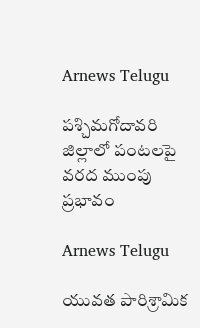Arnews Telugu

పశ్చిమగోదావరి జిల్లాలో పంటలపై వరద ముంపు ప్రభావం

Arnews Telugu

యువత పారిశ్రామిక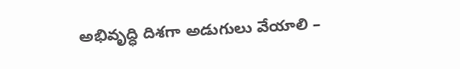అభివృద్ధి దిశగా అడుగులు వేయాలి –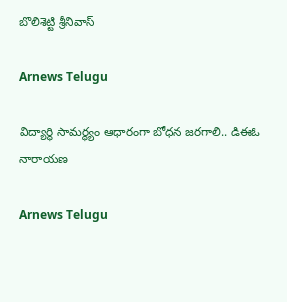బొలిశెట్టి శ్రీనివాస్

Arnews Telugu

విద్యార్థి సామర్థ్యం ఆధారంగా బోధన జరగాలి.. డిఈఓ నారాయణ

Arnews Telugu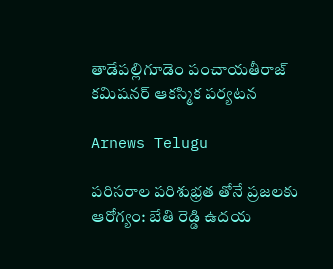తాడేపల్లిగూడెం పంచాయతీరాజ్ కమిషనర్ ఆకస్మిక పర్యటన

Arnews Telugu

పరిసరాల పరిశుభ్రత తోనే ప్రజలకు ఆరోగ్యం: బేతి రెడ్డి ఉదయ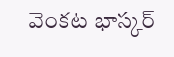వెంకట భాస్కర్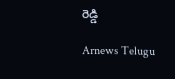రెడ్డి

Arnews Telugu